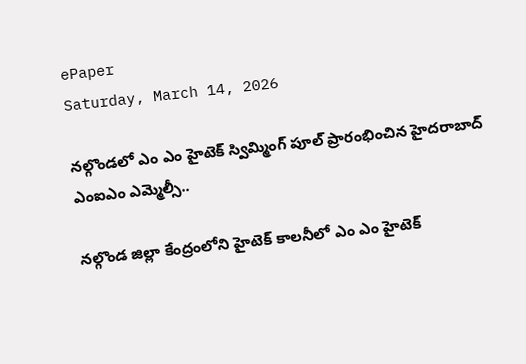ePaper
Saturday, March 14, 2026

నల్గొండలో ఎం ఎం హైటెక్ స్విమ్మింగ్ పూల్ ప్రారంభించిన హైదరాబాద్ ఎంఐఎం ఎమ్మెల్సీ..

నల్గొండ జిల్లా కేంద్రంలోని హైటెక్ కాలనీలో ఎం ఎం హైటెక్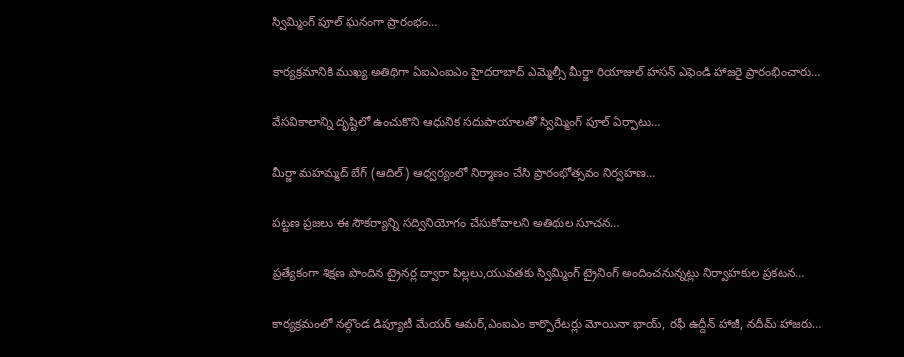స్విమ్మింగ్ పూల్ ఘనంగా ప్రారంభం…

కార్యక్రమానికి ముఖ్య అతిథిగా ఏఐఎంఐఎం హైదరాబాద్ ఎమ్మెల్సీ మీర్జా రియాజుల్ హసన్ ఎఫెండి హాజరై ప్రారంభించారు…

వేసవికాలాన్ని దృష్టిలో ఉంచుకొని ఆధునిక సదుపాయాలతో స్విమ్మింగ్ పూల్ ఏర్పాటు…

మీర్జా మహమ్మద్ బేగ్ (ఆదిల్) ఆధ్వర్యంలో నిర్మాణం చేసి ప్రారంభోత్సవం నిర్వహణ…

పట్టణ ప్రజలు ఈ సౌకర్యాన్ని సద్వినియోగం చేసుకోవాలని అతిథుల సూచన…

ప్రత్యేకంగా శిక్షణ పొందిన ట్రైనర్ల ద్వారా పిల్లలు,యువతకు స్విమ్మింగ్ ట్రైనింగ్ అందించనున్నట్లు నిర్వాహకుల ప్రకటన…

కార్యక్రమంలో నల్గొండ డిప్యూటీ మేయర్ ఆమర్,ఎంఐఎం కార్పొరేటర్లు మోయినా భాయ్, రఫీ ఉద్దీన్ హాజీ, నదీమ్ హాజరు…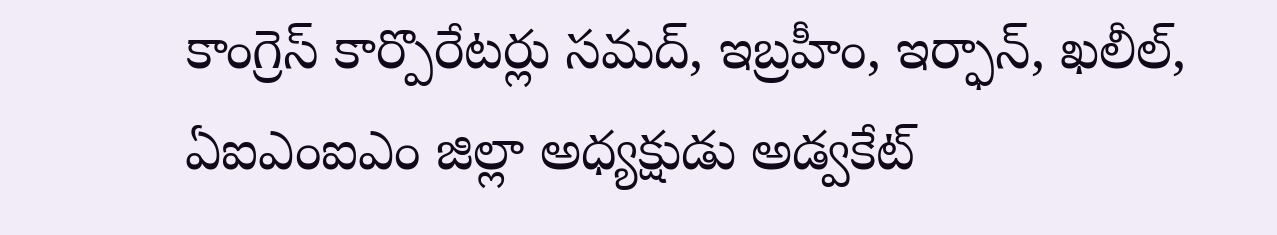కాంగ్రెస్ కార్పొరేటర్లు సమద్, ఇబ్రహీం, ఇర్ఫాన్, ఖలీల్,
ఏఐఎంఐఎం జిల్లా అధ్యక్షుడు అడ్వకేట్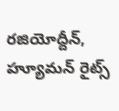రజియోద్దీన్, హ్యూమన్ రైట్స్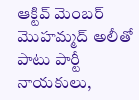ఆక్టివ్ మెంబర్ మొహమ్మద్ అలీతో పాటు పార్టీ నాయకులు,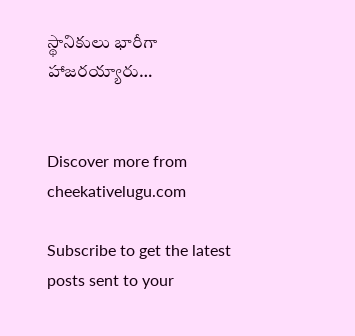స్థానికులు భారీగా హాజరయ్యారు…


Discover more from cheekativelugu.com

Subscribe to get the latest posts sent to your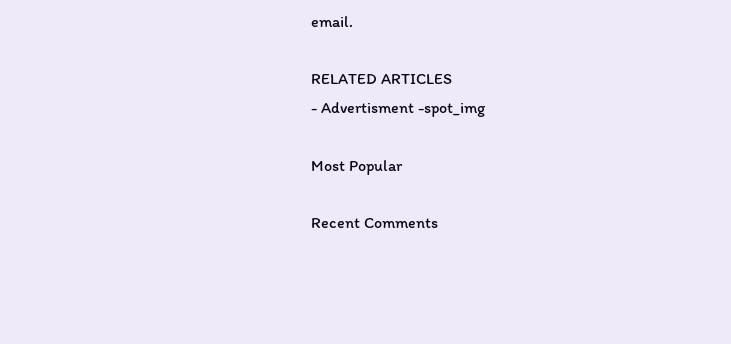email.

RELATED ARTICLES
- Advertisment -spot_img

Most Popular

Recent Comments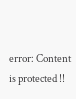error: Content is protected !!